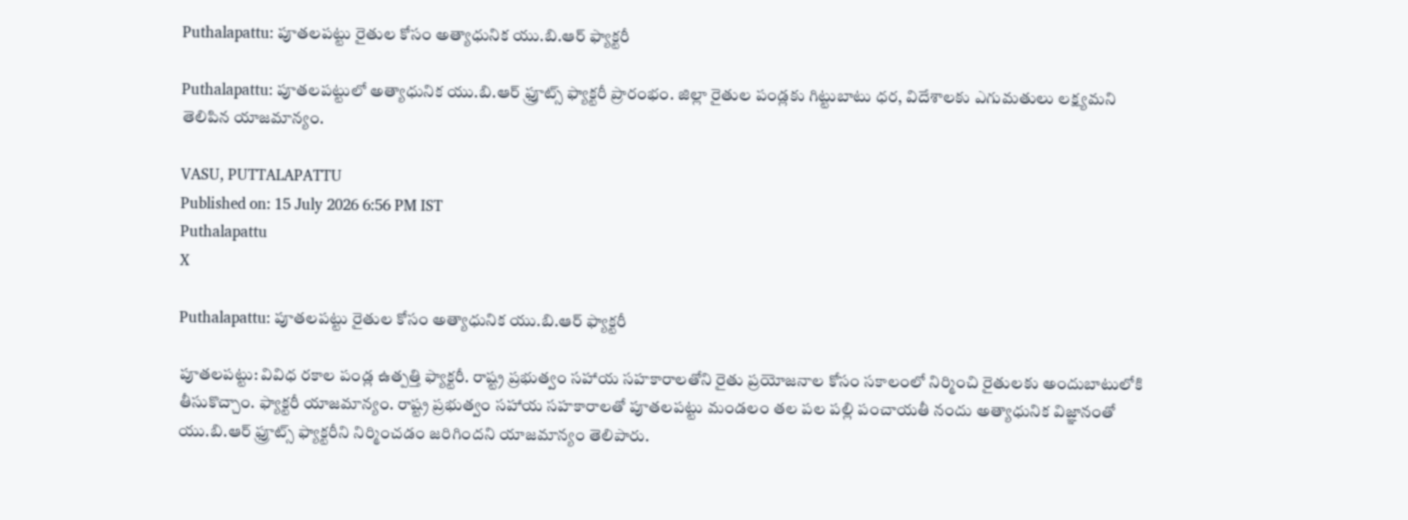Puthalapattu: పూతలపట్టు రైతుల కోసం అత్యాధునిక యు.బి.ఆర్ ఫ్యాక్టరీ

Puthalapattu: పూతలపట్టులో అత్యాధునిక యు.బి.ఆర్ ఫ్రూట్స్ ఫ్యాక్టరీ ప్రారంభం. జిల్లా రైతుల పండ్లకు గిట్టుబాటు ధర, విదేశాలకు ఎగుమతులు లక్ష్యమని తెలిపిన యాజమాన్యం.

VASU, PUTTALAPATTU
Published on: 15 July 2026 6:56 PM IST
Puthalapattu
X

Puthalapattu: పూతలపట్టు రైతుల కోసం అత్యాధునిక యు.బి.ఆర్ ఫ్యాక్టరీ

పూతలపట్టు: వివిధ రకాల పండ్ల ఉత్పత్తి ఫ్యాక్టరీ. రాష్ట్ర ప్రభుత్వం సహాయ సహకారాలతోని రైతు ప్రయోజనాల కోసం సకాలంలో నిర్మించి రైతులకు అందుబాటులోకి తీసుకొచ్చాం. ఫ్యాక్టరీ యాజమాన్యం. రాష్ట్ర ప్రభుత్వం సహాయ సహకారాలతో పూతలపట్టు మండలం తల పల పల్లి పంచాయతీ నందు అత్యాధునిక విజ్ఞానంతో యు.బి.ఆర్ ఫ్రూట్స్ ఫ్యాక్టరీని నిర్మించడం జరిగిందని యాజమాన్యం తెలిపారు.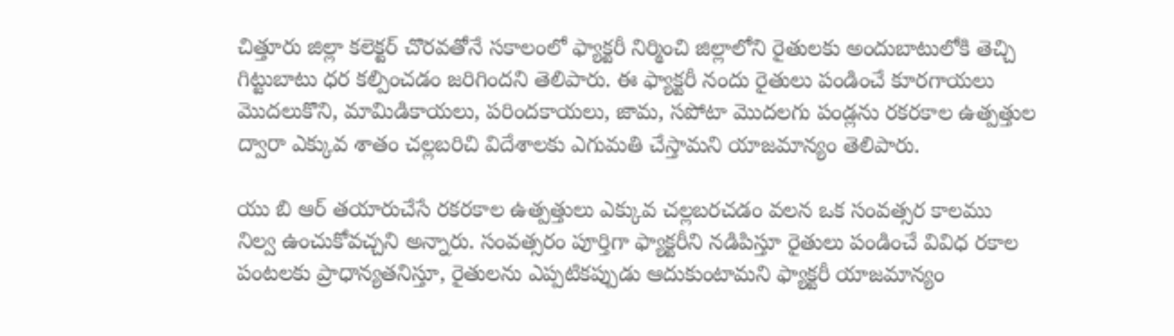చిత్తూరు జిల్లా కలెక్టర్ చొరవతోనే సకాలంలో ఫ్యాక్టరీ నిర్మించి జిల్లాలోని రైతులకు అందుబాటులోకి తెచ్చి గిట్టుబాటు ధర కల్పించడం జరిగిందని తెలిపారు. ఈ ఫ్యాక్టరీ నందు రైతులు పండించే కూరగాయలు మొదలుకొని, మామిడికాయలు, పరిందకాయలు, జామ, సపోటా మొదలగు పండ్లను రకరకాల ఉత్పత్తుల ద్వారా ఎక్కువ శాతం చల్లబరిచి విదేశాలకు ఎగుమతి చేస్తామని యాజమాన్యం తెలిపారు.

యు బి ఆర్ తయారుచేసే రకరకాల ఉత్పత్తులు ఎక్కువ చల్లబరచడం వలన ఒక సంవత్సర కాలము నిల్వ ఉంచుకోవచ్చని అన్నారు. సంవత్సరం పూర్తిగా ఫ్యాక్టరీని నడిపిస్తూ రైతులు పండించే వివిధ రకాల పంటలకు ప్రాధాన్యతనిస్తూ, రైతులను ఎప్పటికప్పుడు ఆదుకుంటామని ఫ్యాక్టరీ యాజమాన్యం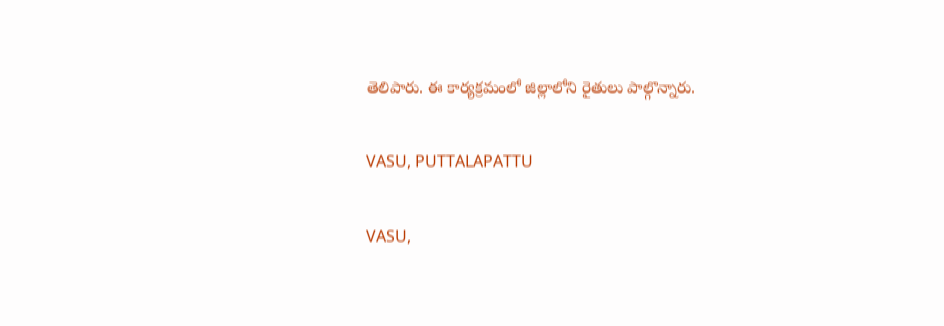తెలిపారు. ఈ కార్యక్రమంలో జిల్లాలోని రైతులు పాల్గొన్నారు.

VASU, PUTTALAPATTU

VASU,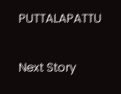PUTTALAPATTU

Next Story